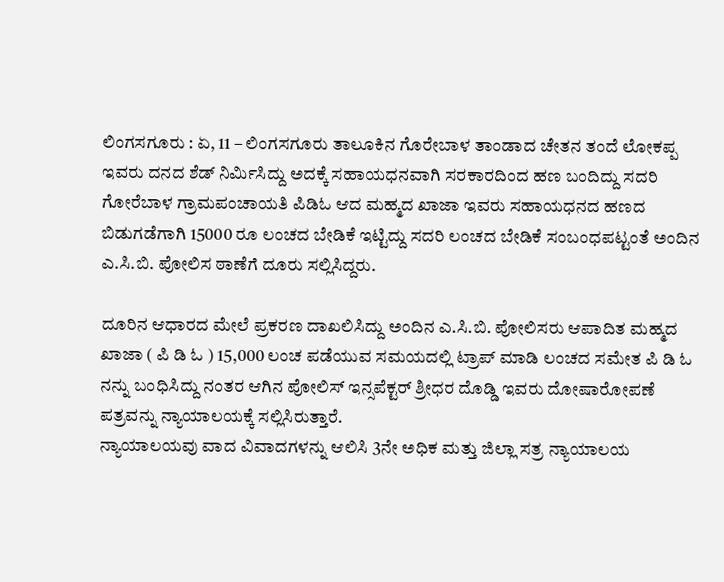ಲಿಂಗಸಗೂರು : ಏ, 11 – ಲಿಂಗಸಗೂರು ತಾಲೂಕಿನ ಗೊರೇಬಾಳ ತಾಂಡಾದ ಚೇತನ ತಂದೆ ಲೋಕಪ್ಪ ಇವರು ದನದ ಶೆಡ್ ನಿರ್ಮಿಸಿದ್ದು ಅದಕ್ಕೆ ಸಹಾಯಧನವಾಗಿ ಸರಕಾರದಿಂದ ಹಣ ಬಂದಿದ್ದು ಸದರಿ ಗೋರೆಬಾಳ ಗ್ರಾಮಪಂಚಾಯತಿ ಪಿಡಿಓ ಆದ ಮಹ್ಮದ ಖಾಜಾ ಇವರು ಸಹಾಯಧನದ ಹಣದ ಬಿಡುಗಡೆಗಾಗಿ 15000 ರೂ ಲಂಚದ ಬೇಡಿಕೆ ಇಟ್ಟಿದ್ದು ಸದರಿ ಲಂಚದ ಬೇಡಿಕೆ ಸಂಬಂಧಪಟ್ಟಂತೆ ಅಂದಿನ ಎ.ಸಿ.ಬಿ. ಪೋಲಿಸ ಠಾಣೆಗೆ ದೂರು ಸಲ್ಲಿಸಿದ್ದರು.

ದೂರಿನ ಆಧಾರದ ಮೇಲೆ ಪ್ರಕರಣ ದಾಖಲಿಸಿದ್ದು ಅಂದಿನ ಎ.ಸಿ.ಬಿ. ಪೋಲಿಸರು ಆಪಾದಿತ ಮಹ್ಮದ ಖಾಜಾ ( ಪಿ ಡಿ ಓ ) 15,000 ಲಂಚ ಪಡೆಯುವ ಸಮಯದಲ್ಲಿ ಟ್ರಾಪ್ ಮಾಡಿ ಲಂಚದ ಸಮೇತ ಪಿ ಡಿ ಓ ನನ್ನು ಬಂಧಿಸಿದ್ದು ನಂತರ ಆಗಿನ ಪೋಲಿಸ್ ಇನ್ಸಪೆಕ್ಟರ್ ಶ್ರೀಧರ ದೊಡ್ಡಿ ಇವರು ದೋಷಾರೋಪಣೆ ಪತ್ರವನ್ನು ನ್ಯಾಯಾಲಯಕ್ಕೆ ಸಲ್ಲಿಸಿರುತ್ತಾರೆ.
ನ್ಯಾಯಾಲಯವು ವಾದ ವಿವಾದಗಳನ್ನು ಆಲಿಸಿ 3ನೇ ಅಧಿಕ ಮತ್ತು ಜಿಲ್ಲಾ ಸತ್ರ ನ್ಯಾಯಾಲಯ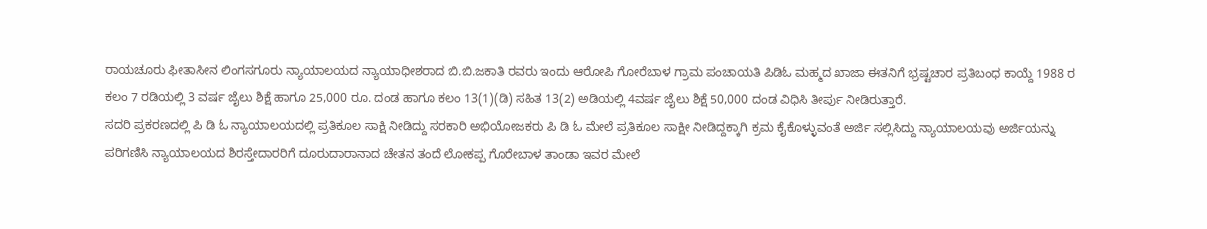ರಾಯಚೂರು ಫೀತಾಸೀನ ಲಿಂಗಸಗೂರು ನ್ಯಾಯಾಲಯದ ನ್ಯಾಯಾಧೀಶರಾದ ಬಿ.ಬಿ.ಜಕಾತಿ ರವರು ಇಂದು ಆರೋಪಿ ಗೋರೆಬಾಳ ಗ್ರಾಮ ಪಂಚಾಯತಿ ಪಿಡಿಓ ಮಹ್ಮದ ಖಾಜಾ ಈತನಿಗೆ ಭ್ರಷ್ಟಚಾರ ಪ್ರತಿಬಂಧ ಕಾಯ್ದೆ 1988 ರ ಕಲಂ 7 ರಡಿಯಲ್ಲಿ 3 ವರ್ಷ ಜೈಲು ಶಿಕ್ಷೆ ಹಾಗೂ 25,000 ರೂ. ದಂಡ ಹಾಗೂ ಕಲಂ 13(1)(ಡಿ) ಸಹಿತ 13(2) ಅಡಿಯಲ್ಲಿ 4ವರ್ಷ ಜೈಲು ಶಿಕ್ಷೆ 50,000 ದಂಡ ವಿಧಿಸಿ ತೀರ್ಪು ನೀಡಿರುತ್ತಾರೆ.
ಸದರಿ ಪ್ರಕರಣದಲ್ಲಿ ಪಿ ಡಿ ಓ ನ್ಯಾಯಾಲಯದಲ್ಲಿ ಪ್ರತಿಕೂಲ ಸಾಕ್ಷಿ ನೀಡಿದ್ದು ಸರಕಾರಿ ಅಭಿಯೋಜಕರು ಪಿ ಡಿ ಓ ಮೇಲೆ ಪ್ರತಿಕೂಲ ಸಾಕ್ಷೀ ನೀಡಿದ್ದಕ್ಕಾಗಿ ಕ್ರಮ ಕೈಕೊಳ್ಳುವಂತೆ ಅರ್ಜಿ ಸಲ್ಲಿಸಿದ್ದು ನ್ಯಾಯಾಲಯವು ಅರ್ಜಿಯನ್ನು ಪರಿಗಣಿಸಿ ನ್ಯಾಯಾಲಯದ ಶಿರಸ್ತೇದಾರರಿಗೆ ದೂರುದಾರಾನಾದ ಚೇತನ ತಂದೆ ಲೋಕಪ್ಪ ಗೊರೇಬಾಳ ತಾಂಡಾ ಇವರ ಮೇಲೆ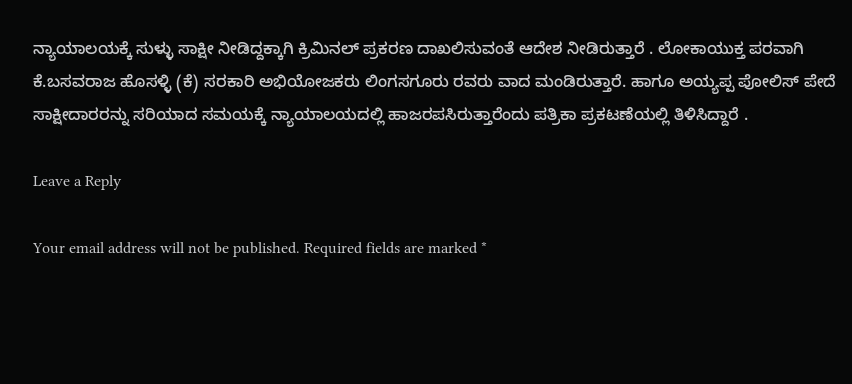ನ್ಯಾಯಾಲಯಕ್ಕೆ ಸುಳ್ಳು ಸಾಕ್ಷೀ ನೀಡಿದ್ದಕ್ಕಾಗಿ ಕ್ರಿಮಿನಲ್ ಪ್ರಕರಣ ದಾಖಲಿಸುವಂತೆ ಆದೇಶ ನೀಡಿರುತ್ತಾರೆ . ಲೋಕಾಯುಕ್ತ ಪರವಾಗಿ ಕೆ.ಬಸವರಾಜ ಹೊಸಳ್ಳಿ (ಕೆ) ಸರಕಾರಿ ಅಭಿಯೋಜಕರು ಲಿಂಗಸಗೂರು ರವರು ವಾದ ಮಂಡಿರುತ್ತಾರೆ. ಹಾಗೂ ಅಯ್ಯಪ್ಪ ಪೋಲಿಸ್ ಪೇದೆ ಸಾಕ್ಷೀದಾರರನ್ನು ಸರಿಯಾದ ಸಮಯಕ್ಕೆ ನ್ಯಾಯಾಲಯದಲ್ಲಿ ಹಾಜರಪಸಿರುತ್ತಾರೆಂದು ಪತ್ರಿಕಾ ಪ್ರಕಟಣೆಯಲ್ಲಿ ತಿಳಿಸಿದ್ದಾರೆ .

Leave a Reply

Your email address will not be published. Required fields are marked *